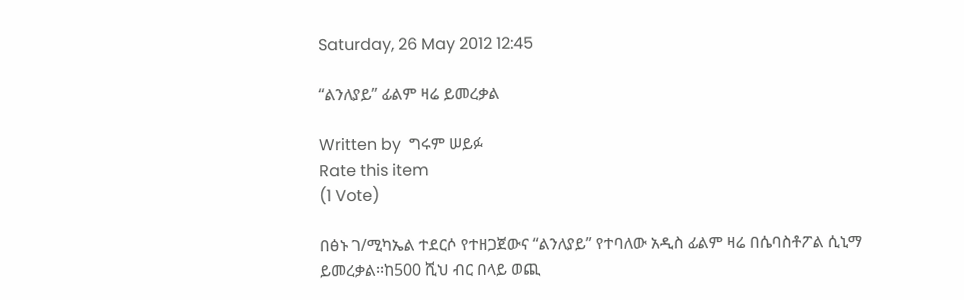Saturday, 26 May 2012 12:45

“ልንለያይ” ፊልም ዛሬ ይመረቃል

Written by  ግሩም ሠይፉ
Rate this item
(1 Vote)

በፅኑ ገ/ሚካኤል ተደርሶ የተዘጋጀውና “ልንለያይ” የተባለው አዲስ ፊልም ዛሬ በሴባስቶፖል ሲኒማ ይመረቃል፡፡ከ500 ሺህ ብር በላይ ወጪ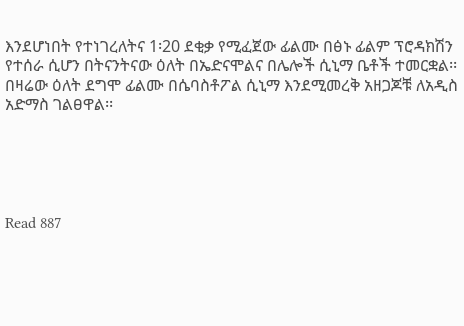እንደሆነበት የተነገረለትና 1፡20 ደቂቃ የሚፈጀው ፊልሙ በፅኑ ፊልም ፕሮዳክሽን የተሰራ ሲሆን በትናንትናው ዕለት በኤድናሞልና በሌሎች ሲኒማ ቤቶች ተመርቋል፡፡ በዛሬው ዕለት ደግሞ ፊልሙ በሴባስቶፖል ሲኒማ እንደሚመረቅ አዘጋጆቹ ለአዲስ አድማስ ገልፀዋል፡፡





Read 887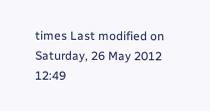times Last modified on Saturday, 26 May 2012 12:49